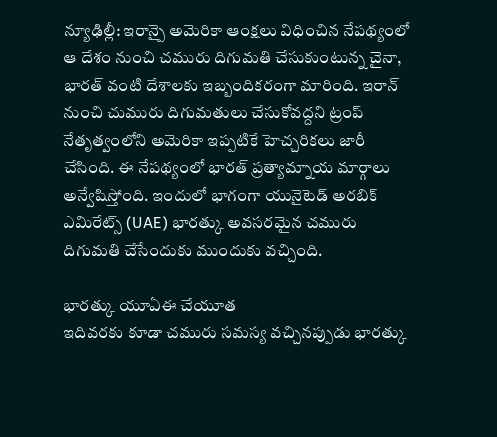న్యూఢిల్లీ: ఇరాన్పై అమెరికా ఆంక్షలు విధించిన నేపథ్యంలో ఆ దేశం నుంచి చమురు దిగుమతి చేసుకుంటున్న చైనా, భారత్ వంటి దేశాలకు ఇబ్బందికరంగా మారింది. ఇరాన్ నుంచి చుమురు దిగుమతులు చేసుకోవద్దని ట్రంప్ నేతృత్వంలోని అమెరికా ఇప్పటికే హెచ్చరికలు జారీ చేసింది. ఈ నేపథ్యంలో భారత్ ప్రత్యామ్నాయ మార్గాలు అన్వేషిస్తోంది. ఇందులో భాగంగా యునైటెడ్ అరబిక్ ఎమిరేట్స్ (UAE) భారత్కు అవసరమైన చమురు దిగుమతి చేసేందుకు ముందుకు వచ్చింది.

భారత్కు యూఏఈ చేయూత
ఇదివరకు కూడా చమురు సమస్య వచ్చినప్పుడు భారత్కు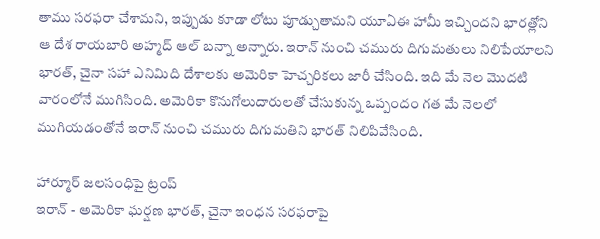తాము సరఫరా చేశామని, ఇప్పుడు కూడా లోటు పూడ్చుతామని యూఏఈ హామీ ఇచ్చిందని భారత్లోని ఆ దేశ రాయబారి అహ్మద్ ఆల్ బన్నా అన్నారు. ఇరాన్ నుంచి చమురు దిగుమతులు నిలిపేయాలని భారత్, చైనా సహా ఎనిమిది దేశాలకు అమెరికా హెచ్చరికలు జారీ చేసింది. ఇది మే నెల మొదటి వారంలోనే ముగిసింది. అమెరికా కొనుగోలుదారులతో చేసుకున్న ఒప్పందం గత మే నెలలో ముగియడంతోనే ఇరాన్ నుంచి చమురు దిగుమతిని భారత్ నిలిపివేసింది.

హార్మూర్ జలసంధిపై ట్రంప్
ఇరాన్ - అమెరికా ఘర్షణ భారత్, చైనా ఇంధన సరఫరాపై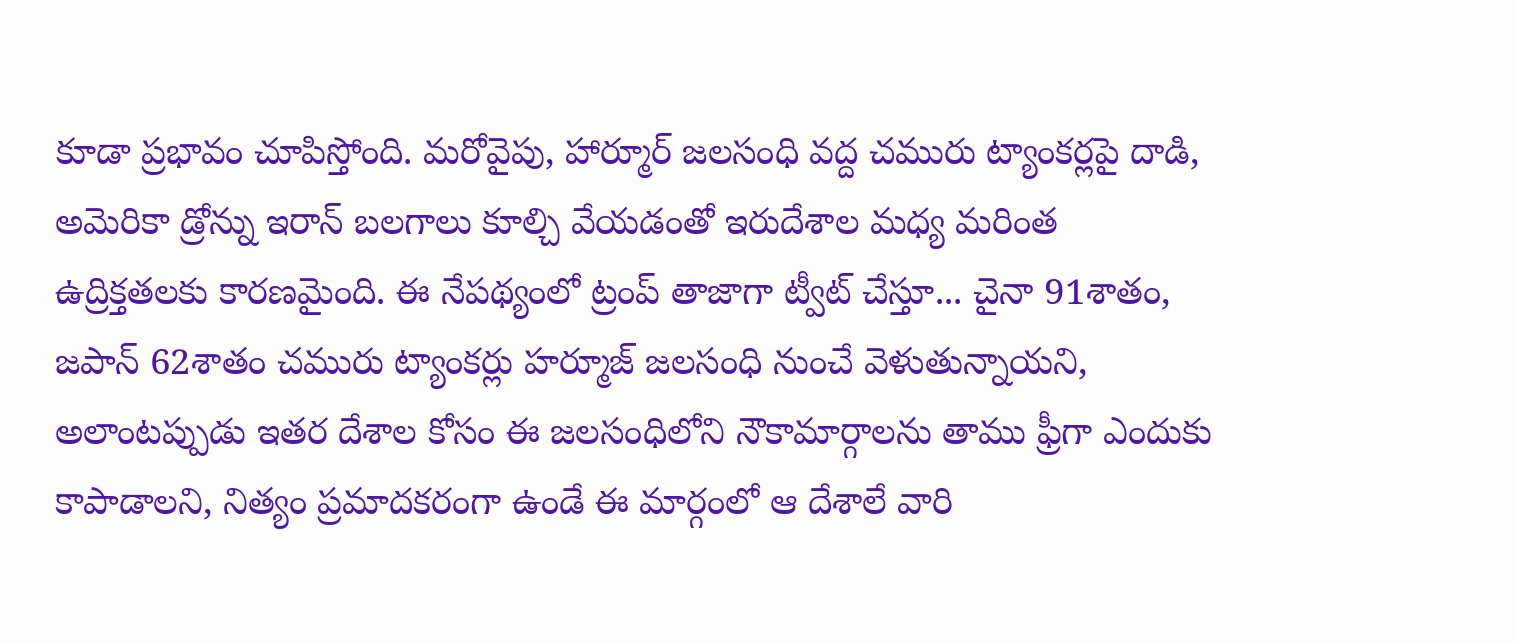కూడా ప్రభావం చూపిస్తోంది. మరోవైపు, హార్మూర్ జలసంధి వద్ద చమురు ట్యాంకర్లపై దాడి, అమెరికా డ్రోన్ను ఇరాన్ బలగాలు కూల్చి వేయడంతో ఇరుదేశాల మధ్య మరింత ఉద్రిక్తతలకు కారణమైంది. ఈ నేపథ్యంలో ట్రంప్ తాజాగా ట్వీట్ చేస్తూ... చైనా 91శాతం, జపాన్ 62శాతం చమురు ట్యాంకర్లు హర్మూజ్ జలసంధి నుంచే వెళుతున్నాయని, అలాంటప్పుడు ఇతర దేశాల కోసం ఈ జలసంధిలోని నౌకామార్గాలను తాము ఫ్రీగా ఎందుకు కాపాడాలని, నిత్యం ప్రమాదకరంగా ఉండే ఈ మార్గంలో ఆ దేశాలే వారి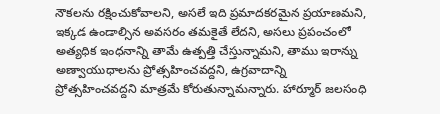నౌకలను రక్షించుకోవాలని, అసలే ఇది ప్రమాదకరమైన ప్రయాణమని, ఇక్కడ ఉండాల్సిన అవసరం తమకైతే లేదని, అసలు ప్రపంచంలో అత్యధిక ఇంధనాన్ని తామే ఉత్పత్తి చేస్తున్నామని, తాము ఇరాన్ను అణ్వాయుధాలను ప్రోత్సహించవద్దని, ఉగ్రవాదాన్ని ప్రోత్సహించవద్దని మాత్రమే కోరుతున్నామన్నారు. హార్మూర్ జలసంధి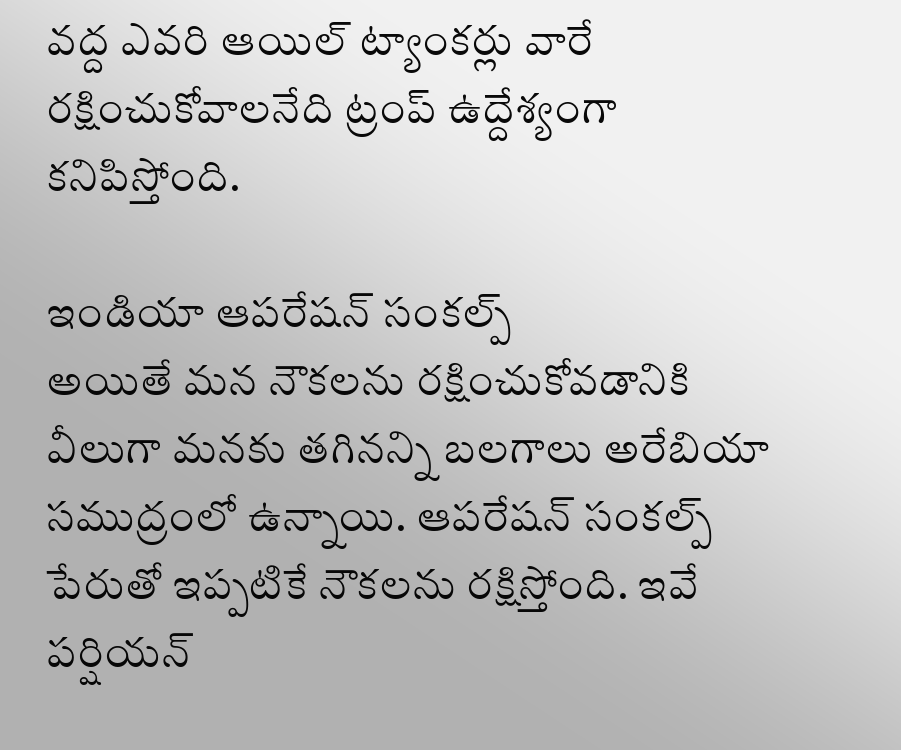వద్ద ఎవరి ఆయిల్ ట్యాంకర్లు వారే రక్షించుకోవాలనేది ట్రంప్ ఉద్దేశ్యంగా కనిపిస్తోంది.

ఇండియా ఆపరేషన్ సంకల్ప్
అయితే మన నౌకలను రక్షించుకోవడానికి వీలుగా మనకు తగినన్ని బలగాలు అరేబియా సముద్రంలో ఉన్నాయి. ఆపరేషన్ సంకల్ప్ పేరుతో ఇప్పటికే నౌకలను రక్షిస్తోంది. ఇవే పర్షియన్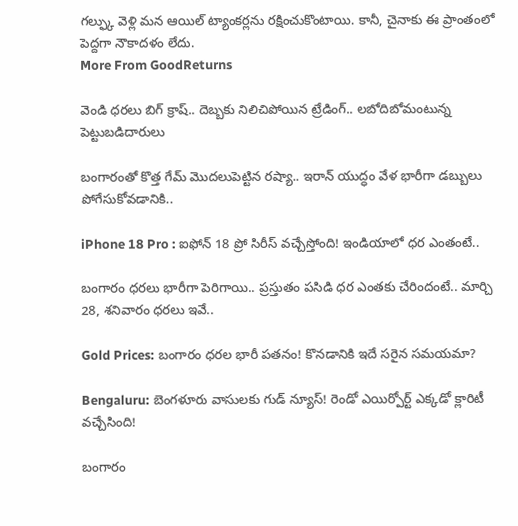గల్ఫ్కు వెళ్లి మన ఆయిల్ ట్యాంకర్లను రక్షించుకొంటాయి. కానీ, చైనాకు ఈ ప్రాంతంలో పెద్దగా నౌకాదళం లేదు.
More From GoodReturns

వెండి ధరలు బిగ్ క్రాష్.. దెబ్బకు నిలిచిపోయిన ట్రేడింగ్.. లబోదిబోమంటున్న పెట్టుబడిదారులు

బంగారంతో కొత్త గేమ్ మొదలుపెట్టిన రష్యా.. ఇరాన్ యుద్ధం వేళ భారీగా డబ్బులు పోగేసుకోవడానికి..

iPhone 18 Pro : ఐఫోన్ 18 ప్రో సిరీస్ వచ్చేస్తోంది! ఇండియాలో ధర ఎంతంటే..

బంగారం ధరలు భారీగా పెరిగాయి.. ప్రస్తుతం పసిడి ధర ఎంతకు చేరిందంటే.. మార్చి 28, శనివారం ధరలు ఇవే..

Gold Prices: బంగారం ధరల భారీ పతనం! కొనడానికి ఇదే సరైన సమయమా?

Bengaluru: బెంగళూరు వాసులకు గుడ్ న్యూస్! రెండో ఎయిర్పోర్ట్ ఎక్కడో క్లారిటీ వచ్చేసింది!

బంగారం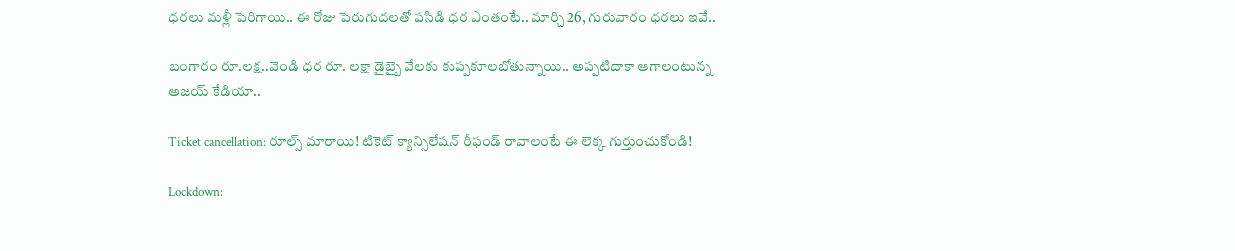ధరలు మళ్లీ పెరిగాయి.. ఈ రోజు పెరుగుదలతో పసిడి ధర ఎంతంటే.. మార్చి 26, గురువారం ధరలు ఇవే..

బంగారం రూ.లక్ష..వెండి ధర రూ. లక్షా డైబ్బై వేలకు కుప్పకూలబోతున్నాయి.. అప్పటిదాకా ఆగాలంటున్న అజయ్ కేడియా..

Ticket cancellation: రూల్స్ మారాయి! టికెట్ క్యాన్సిలేషన్ రీఫండ్ రావాలంటే ఈ లెక్క గుర్తుంచుకోండి!

Lockdown: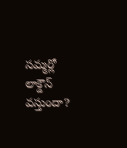సమ్మర్లో లాక్డౌన్ వస్తుందా?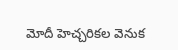మోదీ హెచ్చరికల వెనుక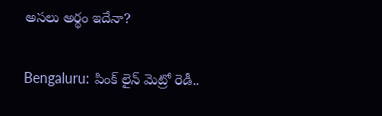అసలు అర్థం ఇదేనా?

Bengaluru: పింక్ లైన్ మెట్రో రెడీ..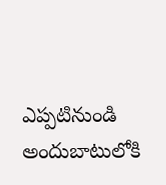ఎప్పటినుండి అందుబాటులోకి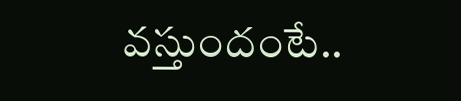వస్తుందంటే..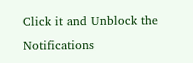Click it and Unblock the Notifications